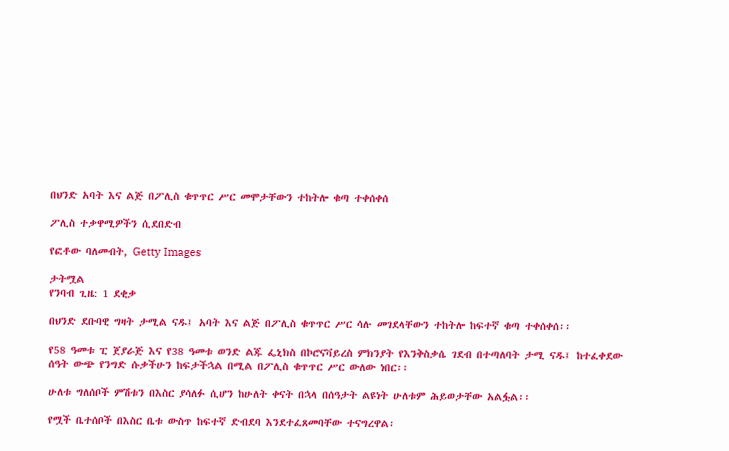በህንድ አባት እና ልጅ በፖሊስ ቁጥጥር ሥር መሞታቸውን ተከትሎ ቁጣ ተቀሰቀሰ

ፖሊስ ተቃዋሚዎችን ሲደበድብ

የፎቶው ባለመብት, Getty Images

ታትሟል
የንባብ ጊዜ: 1 ደቂቃ

በህንድ ደቡባዊ ግዛት ታሚል ናዱ፤ አባት እና ልጅ በፖሊስ ቁጥጥር ሥር ሳሉ መገደላቸውን ተከትሎ ከፍተኛ ቁጣ ተቀሰቀሰ፡፡

የ58 ዓመቱ ፒ ጀያራጅ እና የ38 ዓመቱ ወንድ ልጁ ፌኒክስ በኮሮናቫይረስ ምክንያት የእንቅስቃሴ ገደብ በተጣለባት ታሚ ናዱ፤ ከተፈቀደው ሰዓት ውጭ የንግድ ሱቃችሁን ከፍታችኋል በሚል በፖሊስ ቁጥጥር ሥር ውለው ነበር፡፡

ሁለቱ ግለሰቦች ምሽቱን በእስር ያሳለፉ ሲሆን ከሁለት ቀናት በኋላ በሰዓታት ልዩነት ሁለቱም ሕይወታቸው አልፏል፡፡

የሟች ቤተሰቦች በእስር ቤቱ ውስጥ ከፍተኛ ድብደባ እንደተፈጸመባቸው ተናግረዋል፡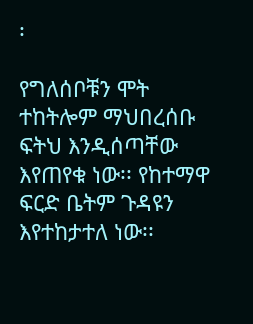፡

የግለሰቦቹን ሞት ተከትሎም ማህበረሰቡ ፍትህ እንዲሰጣቸው እየጠየቁ ነው፡፡ የከተማዋ ፍርድ ቤትም ጉዳዩን እየተከታተለ ነው፡፡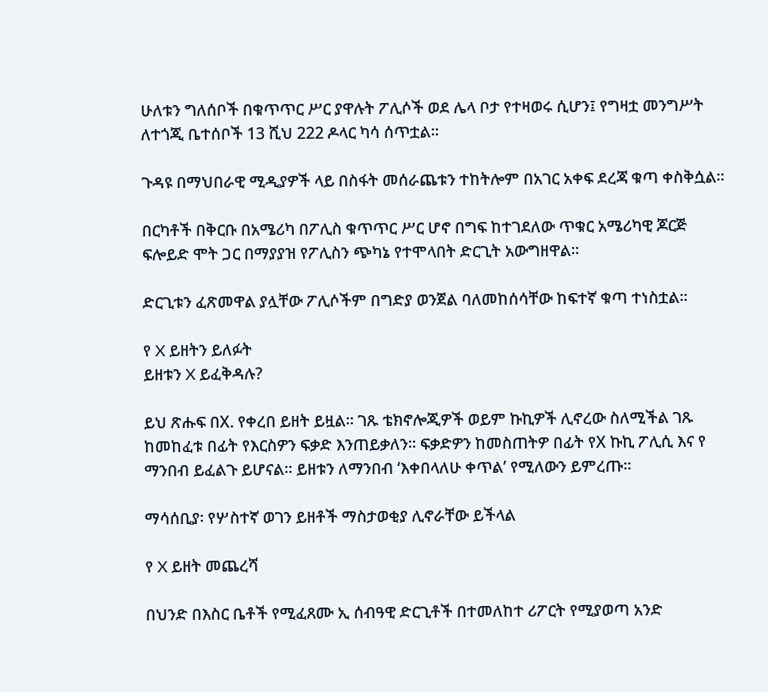ሁለቱን ግለሰቦች በቁጥጥር ሥር ያዋሉት ፖሊሶች ወደ ሌላ ቦታ የተዛወሩ ሲሆን፤ የግዛቷ መንግሥት ለተጎጂ ቤተሰቦች 13 ሺህ 222 ዶላር ካሳ ሰጥቷል፡፡

ጉዳዩ በማህበራዊ ሚዲያዎች ላይ በስፋት መሰራጨቱን ተከትሎም በአገር አቀፍ ደረጃ ቁጣ ቀስቅሷል፡፡

በርካቶች በቅርቡ በአሜሪካ በፖሊስ ቁጥጥር ሥር ሆኖ በግፍ ከተገደለው ጥቁር አሜሪካዊ ጆርጅ ፍሎይድ ሞት ጋር በማያያዝ የፖሊስን ጭካኔ የተሞላበት ድርጊት አውግዘዋል፡፡

ድርጊቱን ፈጽመዋል ያሏቸው ፖሊሶችም በግድያ ወንጀል ባለመከሰሳቸው ከፍተኛ ቁጣ ተነስቷል፡፡

የ X ይዘትን ይለፉት
ይዘቱን X ይፈቅዳሉ?

ይህ ጽሑፍ በX. የቀረበ ይዘት ይዟል። ገጹ ቴክኖሎጂዎች ወይም ኩኪዎች ሊኖረው ስለሚችል ገጹ ከመከፈቱ በፊት የእርስዎን ፍቃድ እንጠይቃለን። ፍቃድዎን ከመስጠትዎ በፊት የX ኩኪ ፖሊሲ እና የ ማንበብ ይፈልጉ ይሆናል። ይዘቱን ለማንበብ ‘እቀበላለሁ ቀጥል’ የሚለውን ይምረጡ።

ማሳሰቢያ፡ የሦስተኛ ወገን ይዘቶች ማስታወቂያ ሊኖራቸው ይችላል

የ X ይዘት መጨረሻ

በህንድ በእስር ቤቶች የሚፈጸሙ ኢ ሰብዓዊ ድርጊቶች በተመለከተ ሪፖርት የሚያወጣ አንድ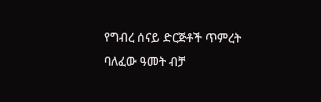የግብረ ሰናይ ድርጅቶች ጥምረት ባለፈው ዓመት ብቻ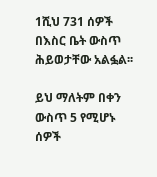1ሺህ 731 ሰዎች በእስር ቤት ውስጥ ሕይወታቸው አልፏል፡፡

ይህ ማለትም በቀን ውስጥ 5 የሚሆኑ ሰዎች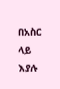በአስር ላይ እያሉ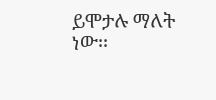ይሞታሉ ማለት ነው፡፡